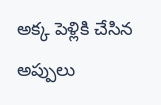అక్క పెళ్లికి చేసిన అప్పులు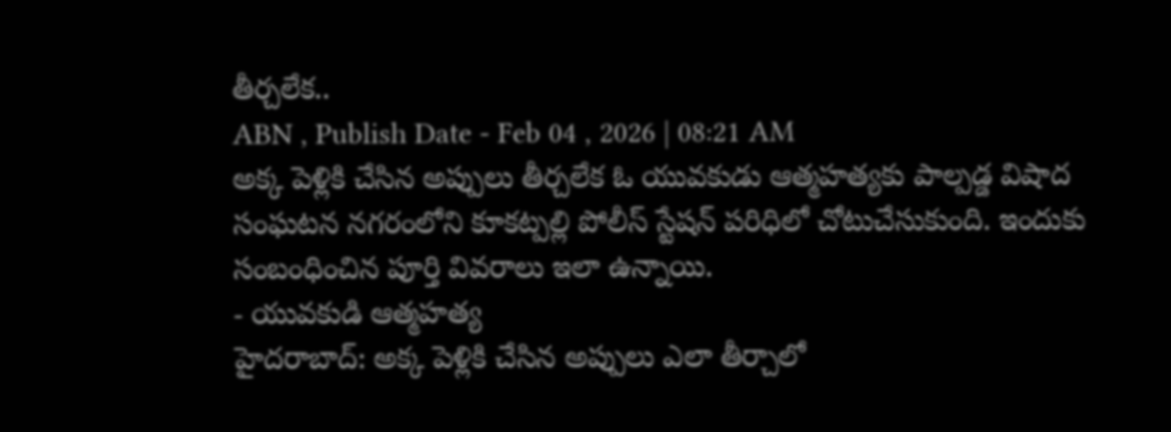తీర్చలేక..
ABN , Publish Date - Feb 04 , 2026 | 08:21 AM
అక్క పెళ్లికి చేసిన అప్పులు తీర్చలేక ఓ యువకుడు ఆత్మహత్యకు పాల్పడ్డ విషాద సంఘటన నగరంలోని కూకట్పల్లి పోలీస్ స్టేషన్ పరిధిలో చోటుచేసుకుంది. ఇందుకు సంబంధించిన పూర్తి వివరాలు ఇలా ఉన్నాయి.
- యువకుడి ఆత్మహత్య
హైదరాబాద్: అక్క పెళ్లికి చేసిన అప్పులు ఎలా తీర్చాలో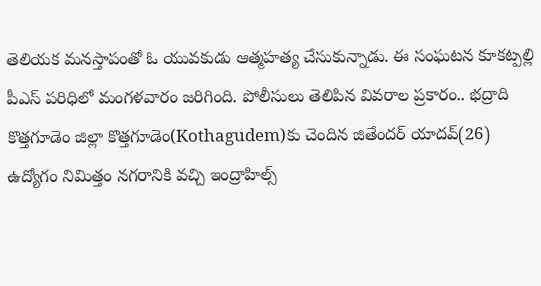తెలియక మనస్తాపంతో ఓ యువకుడు ఆత్మహత్య చేసుకున్నాడు. ఈ సంఘటన కూకట్పల్లి పీఎస్ పరిధిలో మంగళవారం జరిగింది. పోలీసులు తెలిపిన వివరాల ప్రకారం.. భద్రాది కొత్తగూడెం జిల్లా కొత్తగూడెం(Kothagudem)కు చెందిన జితేందర్ యాదవ్(26) ఉద్యోగం నిమిత్తం నగరానికి వచ్చి ఇంద్రాహిల్స్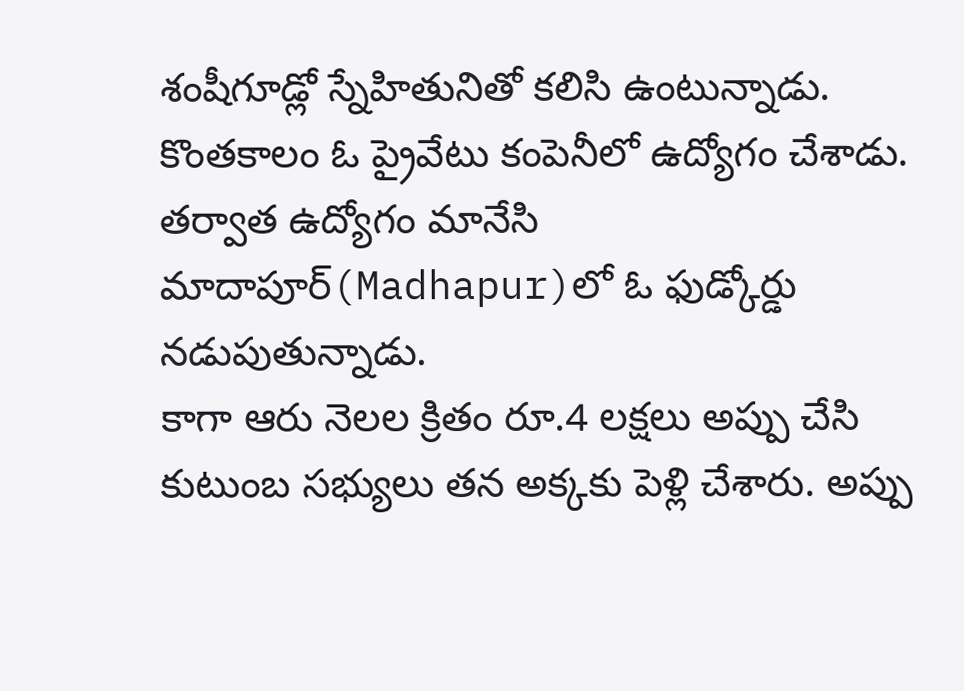శంషీగూడ్లో స్నేహితునితో కలిసి ఉంటున్నాడు. కొంతకాలం ఓ ప్రైవేటు కంపెనీలో ఉద్యోగం చేశాడు. తర్వాత ఉద్యోగం మానేసి మాదాపూర్(Madhapur)లో ఓ ఫుడ్కోర్డు నడుపుతున్నాడు.
కాగా ఆరు నెలల క్రితం రూ.4 లక్షలు అప్పు చేసి కుటుంబ సభ్యులు తన అక్కకు పెళ్లి చేశారు. అప్పు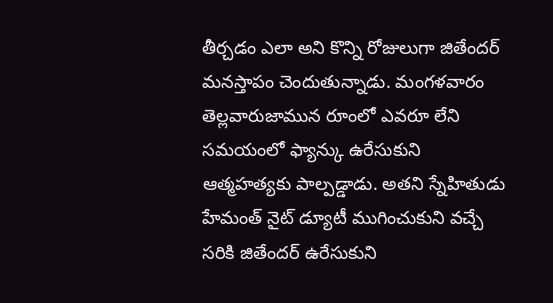తీర్చడం ఎలా అని కొన్ని రోజులుగా జితేందర్ మనస్తాపం చెందుతున్నాడు. మంగళవారం తెల్లవారుజామున రూంలో ఎవరూ లేని సమయంలో ఫ్యాన్కు ఉరేసుకుని ఆత్మహత్యకు పాల్పడ్డాడు. అతని స్నేహితుడు హేమంత్ నైట్ డ్యూటీ ముగించుకుని వచ్చే సరికి జితేందర్ ఉరేసుకుని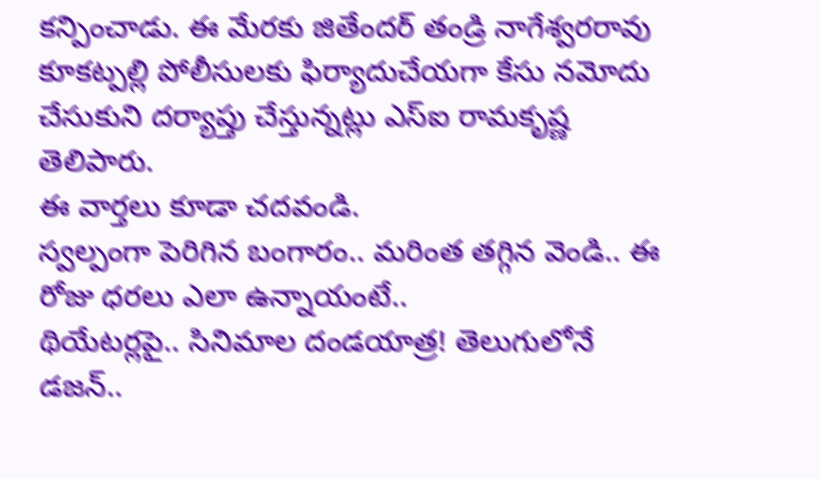కన్పించాడు. ఈ మేరకు జితేందర్ తండ్రి నాగేశ్వరరావు కూకట్పల్లి పోలీసులకు ఫిర్యాదుచేయగా కేసు నమోదు చేసుకుని దర్యాప్తు చేస్తున్నట్లు ఎస్ఐ రామకృష్ణ తెలిపారు.
ఈ వార్తలు కూడా చదవండి.
స్వల్పంగా పెరిగిన బంగారం.. మరింత తగ్గిన వెండి.. ఈ రోజు ధరలు ఎలా ఉన్నాయంటే..
థియేటర్లపై.. సినిమాల దండయాత్ర! తెలుగులోనే డజన్..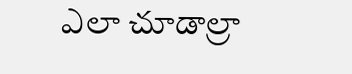ఎలా చూడాల్రా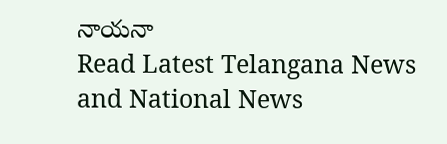నాయనా
Read Latest Telangana News and National News